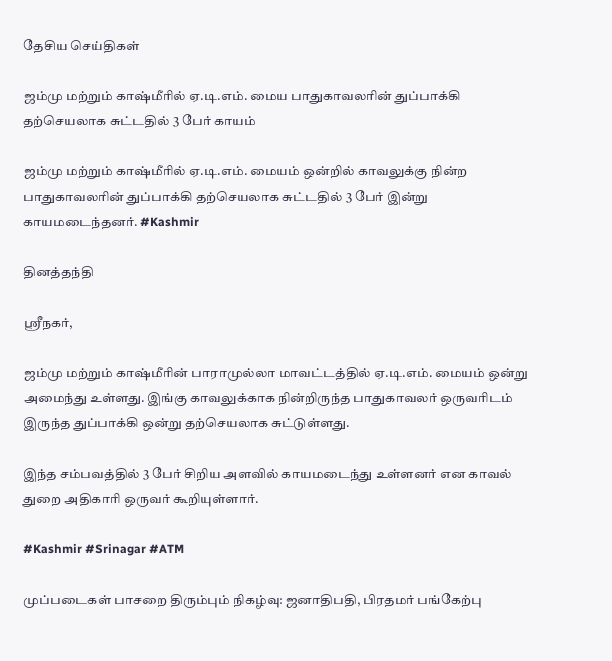தேசிய செய்திகள்

ஜம்மு மற்றும் காஷ்மீரில் ஏ.டி.எம். மைய பாதுகாவலரின் துப்பாக்கி தற்செயலாக சுட்டதில் 3 பேர் காயம்

ஜம்மு மற்றும் காஷ்மீரில் ஏ.டி.எம். மையம் ஒன்றில் காவலுக்கு நின்ற பாதுகாவலரின் துப்பாக்கி தற்செயலாக சுட்டதில் 3 பேர் இன்று காயமடைந்தனர். #Kashmir

தினத்தந்தி

ஸ்ரீநகர்,

ஜம்மு மற்றும் காஷ்மீரின் பாராமுல்லா மாவட்டத்தில் ஏ.டி.எம். மையம் ஒன்று அமைந்து உள்ளது. இங்கு காவலுக்காக நின்றிருந்த பாதுகாவலர் ஒருவரிடம் இருந்த துப்பாக்கி ஒன்று தற்செயலாக சுட்டுள்ளது.

இந்த சம்பவத்தில் 3 பேர் சிறிய அளவில் காயமடைந்து உள்ளனர் என காவல் துறை அதிகாரி ஒருவர் கூறியுள்ளார்.

#Kashmir #Srinagar #ATM

முப்படைகள் பாசறை திரும்பும் நிகழ்வு: ஜனாதிபதி, பிரதமர் பங்கேற்பு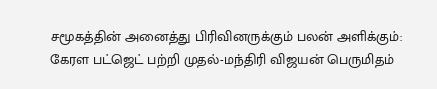சமூகத்தின் அனைத்து பிரிவினருக்கும் பலன் அளிக்கும்: கேரள பட்ஜெட் பற்றி முதல்-மந்திரி விஜயன் பெருமிதம்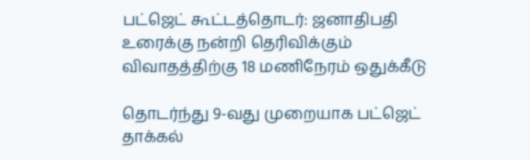பட்ஜெட் கூட்டத்தொடர்: ஜனாதிபதி உரைக்கு நன்றி தெரிவிக்கும் விவாதத்திற்கு 18 மணிநேரம் ஒதுக்கீடு

தொடர்ந்து 9-வது முறையாக பட்ஜெட் தாக்கல்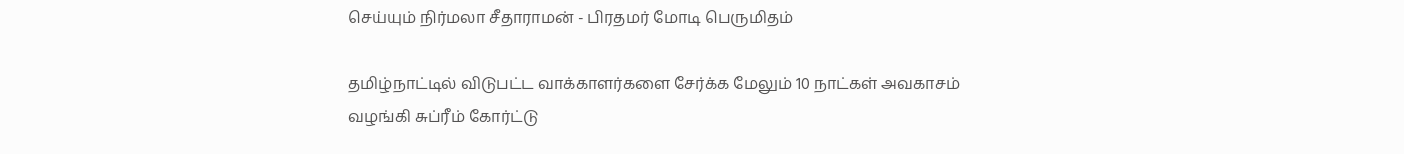செய்யும் நிர்மலா சீதாராமன் - பிரதமர் மோடி பெருமிதம்

தமிழ்நாட்டில் விடுபட்ட வாக்காளர்களை சேர்க்க மேலும் 10 நாட்கள் அவகாசம் வழங்கி சுப்ரீம் கோர்ட்டு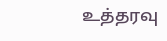உத்தரவு